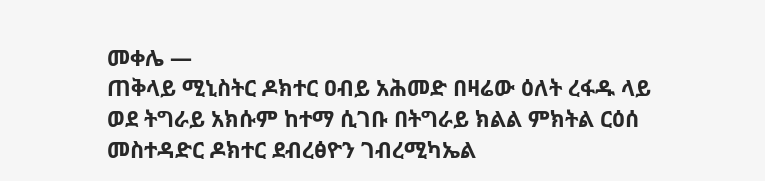መቀሌ —
ጠቅላይ ሚኒስትር ዶክተር ዐብይ አሕመድ በዛሬው ዕለት ረፋዱ ላይ ወደ ትግራይ አክሱም ከተማ ሲገቡ በትግራይ ክልል ምክትል ርዕሰ መስተዳድር ዶክተር ደብረፅዮን ገብረሚካኤል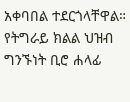አቀባበል ተደርጎላቸዋል።
የትግራይ ክልል ህዝብ ግንኙነት ቢሮ ሐላፊ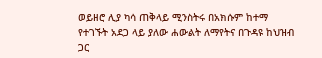ወይዘሮ ሊያ ካሳ ጠቅላይ ሚንስትሩ በአክሱም ከተማ የተገኙት አደጋ ላይ ያለው ሐውልት ለማየትና በጉዳዩ ከህዝብ ጋር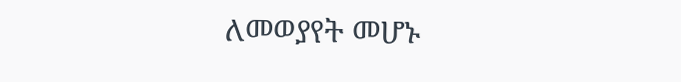ለመወያየት መሆኑ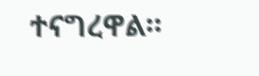ተናግረዋል።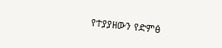የተያያዘውን የድምፅ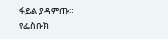ፋይል ያዳምጡ።
የፌስቡክ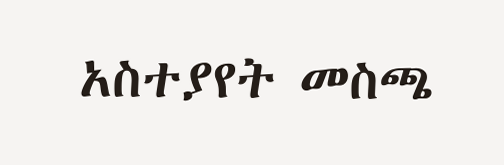አስተያየት መስጫ